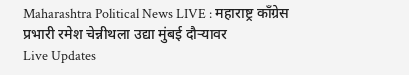Maharashtra Political News LIVE : महाराष्ट्र काँग्रेस प्रभारी रमेश चेन्नीथला उद्या मुंबई दौऱ्यावर
Live Updates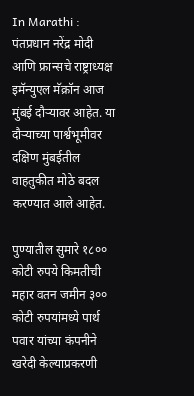In Marathi : पंतप्रधान नरेंद्र मोदी आणि फ्रान्सचे राष्ट्राध्यक्ष इमॅन्युएल मॅक्रॉन आज मुंबई दौऱ्यावर आहेत. या दौऱ्याच्या पार्श्वभूमीवर दक्षिण मुंबईतील वाहतुकीत मोठे बदल करण्यात आले आहेत.

पुण्यातील सुमारे १८०० कोटी रुपये किमतीची महार वतन जमीन ३०० कोटी रुपयांमध्ये पार्थ पवार यांच्या कंपनीने खरेदी केल्याप्रकरणी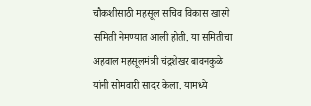चौकशीसाठी महसूल सचिव विकास खारगे समिती नेमण्यात आली होती. या समितीचा अहवाल महसूलमंत्री चंद्रशेखर बावनकुळे यांनी सोमवारी सादर केला. यामध्ये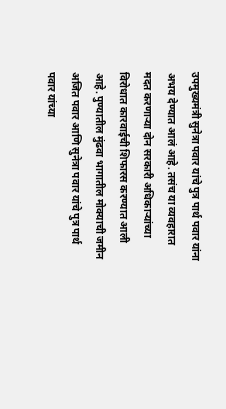उपमुख्यमंत्री सुनेत्रा पवार यांचे पुत्र पार्थ पवार यांना अभय देण्यात आलं आहे. तसंच या व्यवहारात मदत करणाऱ्या दोन सरकारी अधिकाऱ्यांच्या विरोधात कारवाईची शिफारस करण्यात आली आहे. पुण्यातील मुंढवा भागातील मोक्याची जमीन अजित पवार आणि सुनेत्रा पवार यांचे पुत्र पार्थ पवार यांच्या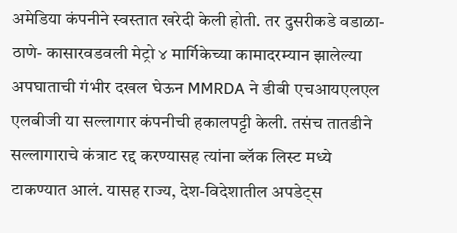अमेडिया कंपनीने स्वस्तात खरेदी केली होती. तर दुसरीकडे वडाळा- ठाणे- कासारवडवली मेट्रो ४ मार्गिकेच्या कामादरम्यान झालेल्या अपघाताची गंभीर दखल घेऊन MMRDA ने डीबी एचआयएलएल एलबीजी या सल्लागार कंपनीची हकालपट्टी केली. तसंच तातडीने सल्लागाराचे कंत्राट रद्द करण्यासह त्यांना ब्लॅक लिस्ट मध्ये टाकण्यात आलं. यासह राज्य, देश-विदेशातील अपडेट्स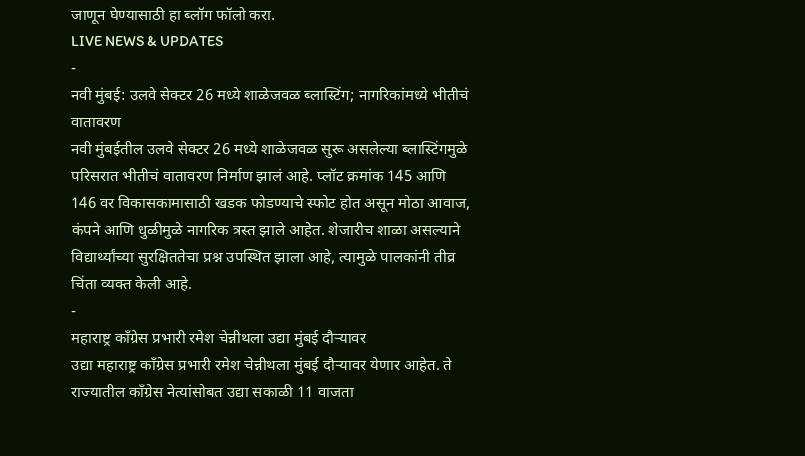जाणून घेण्यासाठी हा ब्लॉग फॉलो करा.
LIVE NEWS & UPDATES
-
नवी मुंबई: उलवे सेक्टर 26 मध्ये शाळेजवळ ब्लास्टिंग; नागरिकांमध्ये भीतीचं वातावरण
नवी मुंबईतील उलवे सेक्टर 26 मध्ये शाळेजवळ सुरू असलेल्या ब्लास्टिंगमुळे परिसरात भीतीचं वातावरण निर्माण झालं आहे. प्लॉट क्रमांक 145 आणि 146 वर विकासकामासाठी खडक फोडण्याचे स्फोट होत असून मोठा आवाज, कंपने आणि धुळीमुळे नागरिक त्रस्त झाले आहेत. शेजारीच शाळा असल्याने विद्यार्थ्यांच्या सुरक्षिततेचा प्रश्न उपस्थित झाला आहे, त्यामुळे पालकांनी तीव्र चिंता व्यक्त केली आहे.
-
महाराष्ट्र काँग्रेस प्रभारी रमेश चेन्नीथला उद्या मुंबई दौऱ्यावर
उद्या महाराष्ट्र काँग्रेस प्रभारी रमेश चेन्नीथला मुंबई दौऱ्यावर येणार आहेत. ते राज्यातील काँग्रेस नेत्यांसोबत उद्या सकाळी 11 वाजता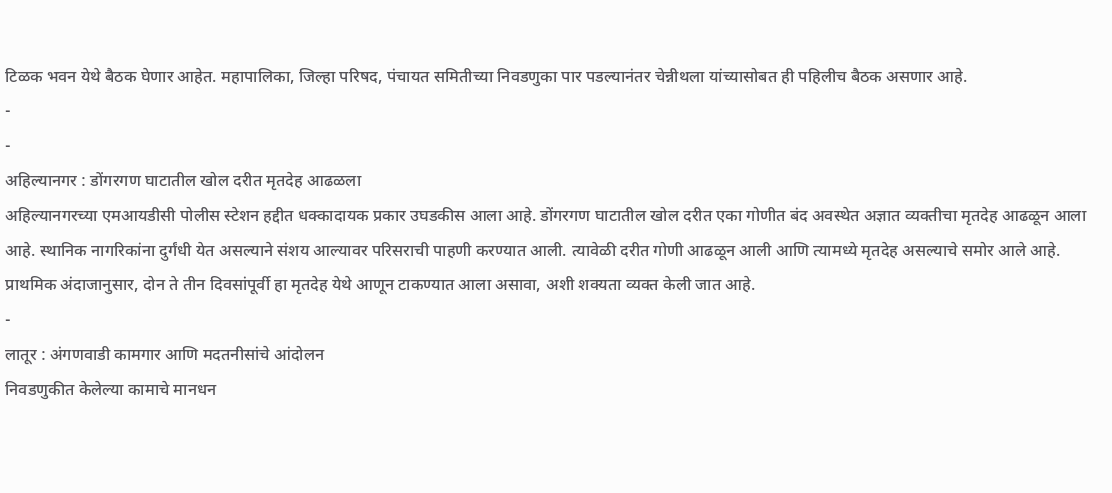टिळक भवन येथे बैठक घेणार आहेत. महापालिका, जिल्हा परिषद, पंचायत समितीच्या निवडणुका पार पडल्यानंतर चेन्नीथला यांच्यासोबत ही पहिलीच बैठक असणार आहे.
-
-
अहिल्यानगर : डोंगरगण घाटातील खोल दरीत मृतदेह आढळला
अहिल्यानगरच्या एमआयडीसी पोलीस स्टेशन हद्दीत धक्कादायक प्रकार उघडकीस आला आहे. डोंगरगण घाटातील खोल दरीत एका गोणीत बंद अवस्थेत अज्ञात व्यक्तीचा मृतदेह आढळून आला आहे. स्थानिक नागरिकांना दुर्गंधी येत असल्याने संशय आल्यावर परिसराची पाहणी करण्यात आली. त्यावेळी दरीत गोणी आढळून आली आणि त्यामध्ये मृतदेह असल्याचे समोर आले आहे. प्राथमिक अंदाजानुसार, दोन ते तीन दिवसांपूर्वी हा मृतदेह येथे आणून टाकण्यात आला असावा, अशी शक्यता व्यक्त केली जात आहे.
-
लातूर : अंगणवाडी कामगार आणि मदतनीसांचे आंदोलन
निवडणुकीत केलेल्या कामाचे मानधन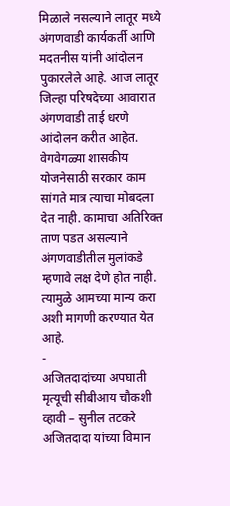मिळाले नसल्याने लातूर मध्ये अंगणवाडी कार्यकर्ती आणि मदतनीस यांनी आंदोलन पुकारलेले आहे. आज लातूर जिल्हा परिषदेच्या आवारात अंगणवाडी ताई धरणे आंदोलन करीत आहेत. वेगवेगळ्या शासकीय योजनेसाठी सरकार काम सांगते मात्र त्याचा मोबदला देत नाही. कामाचा अतिरिक्त ताण पडत असल्याने अंगणवाडीतील मुलांकडे म्हणावे लक्ष देणे होत नाही. त्यामुळे आमच्या मान्य करा अशी मागणी करण्यात येत आहे.
-
अजितदादांच्या अपघाती मृत्यूची सीबीआय चौकशी व्हावी – सुनील तटकरे
अजितदादा यांच्या विमान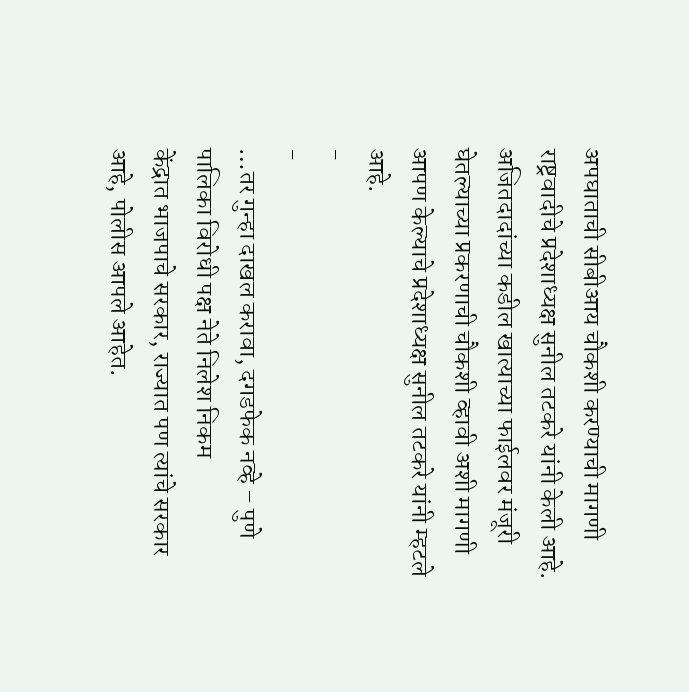अपघाताची सीबीआय चौकशी करण्याची मागणी राष्ट्रवादीचे प्रदेशाध्यक्ष सुनील तटकरे यांनी केली आहे. अजितदादांच्या कडील खात्याच्या फाईलवर मंजूरी घेतल्याच्या प्रकरणाची चौकशी व्हावी अशी मागणी आपण केल्याचे प्रदेशाध्यक्ष सुनील तटकरे यांनी म्हटले आहे.
-
-
…तर गुन्हा दाखल करावा, दगडफेक नव्हे – पुणे पालिका विरोधी पक्ष नेते निलेश निकम
केंद्रात भाजपाचे सरकार, राज्यात पण त्यांचे सरकार आहे, पोलीस आपले आहेत.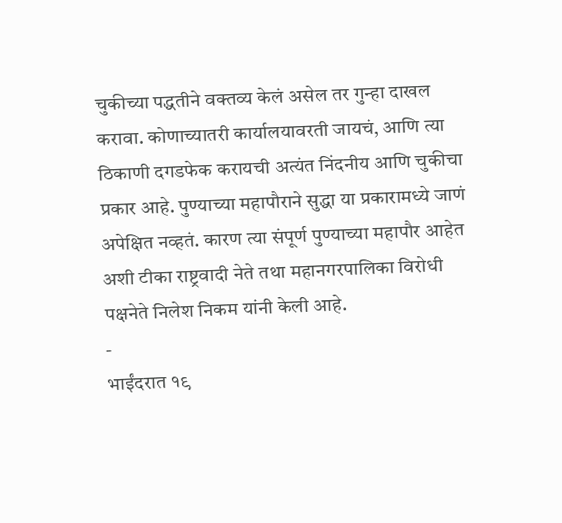चुकीच्या पद्धतीने वक्तव्य केलं असेल तर गुन्हा दाखल करावा. कोणाच्यातरी कार्यालयावरती जायचं, आणि त्या ठिकाणी दगडफेक करायची अत्यंत निंदनीय आणि चुकीचा प्रकार आहे. पुण्याच्या महापौराने सुद्धा या प्रकारामध्ये जाणं अपेक्षित नव्हतं. कारण त्या संपूर्ण पुण्याच्या महापौर आहेत अशी टीका राष्ट्रवादी नेते तथा महानगरपालिका विरोधी पक्षनेते निलेश निकम यांनी केली आहे.
-
भाईंदरात १९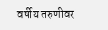वर्षीय तरुणीवर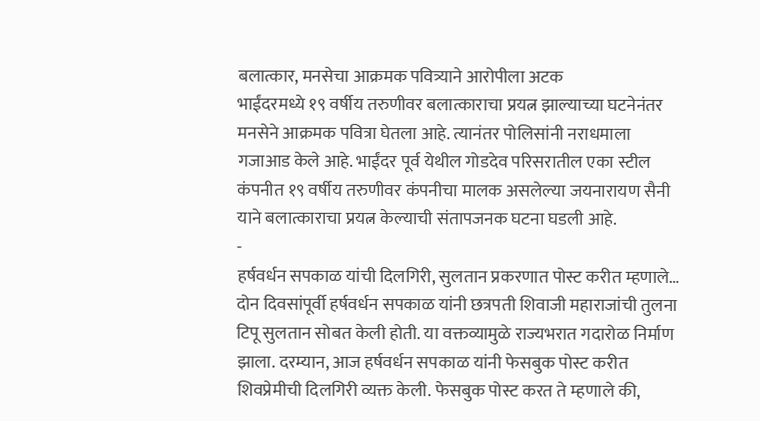बलात्कार, मनसेचा आक्रमक पवित्र्याने आरोपीला अटक
भाईंदरमध्ये १९ वर्षीय तरुणीवर बलात्काराचा प्रयत्न झाल्याच्या घटनेनंतर मनसेने आक्रमक पवित्रा घेतला आहे. त्यानंतर पोलिसांनी नराधमाला गजाआड केले आहे. भाईंदर पूर्व येथील गोडदेव परिसरातील एका स्टील कंपनीत १९ वर्षीय तरुणीवर कंपनीचा मालक असलेल्या जयनारायण सैनी याने बलात्काराचा प्रयत्न केल्याची संतापजनक घटना घडली आहे.
-
हर्षवर्धन सपकाळ यांची दिलगिरी, सुलतान प्रकरणात पोस्ट करीत म्हणाले…
दोन दिवसांपूर्वी हर्षवर्धन सपकाळ यांनी छत्रपती शिवाजी महाराजांची तुलना टिपू सुलतान सोबत केली होती. या वक्तव्यामुळे राज्यभरात गदारोळ निर्माण झाला. दरम्यान, आज हर्षवर्धन सपकाळ यांनी फेसबुक पोस्ट करीत शिवप्रेमीची दिलगिरी व्यक्त केली. फेसबुक पोस्ट करत ते म्हणाले की,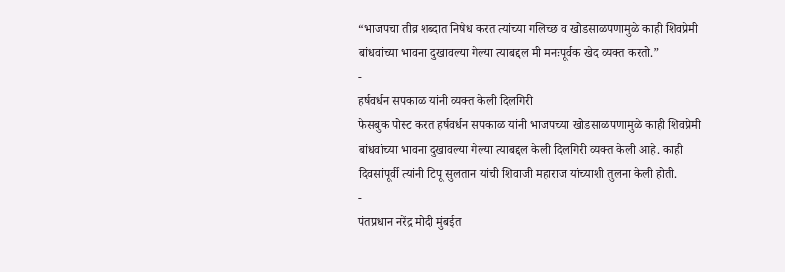“भाजपचा तीव्र शब्दात निषेध करत त्यांच्या गलिच्छ व खोडसाळपणामुळे काही शिवप्रेमी बांधवांच्या भावना दुखावल्या गेल्या त्याबद्दल मी मनःपूर्वक खेद व्यक्त करतो.”
-
हर्षवर्धन सपकाळ यांनी व्यक्त केली दिलगिरी
फेसबुक पोस्ट करत हर्षवर्धन सपकाळ यांनी भाजपच्या खोडसाळपणामुळे काही शिवप्रेमी बांधवांच्या भावना दुखावल्या गेल्या त्याबद्दल केली दिलगिरी व्यक्त केली आहे. काही दिवसांपूर्वी त्यांनी टिपू सुलतान यांची शिवाजी महाराज यांच्याशी तुलना केली होती.
-
पंतप्रधान नरेंद्र मोदी मुंबईत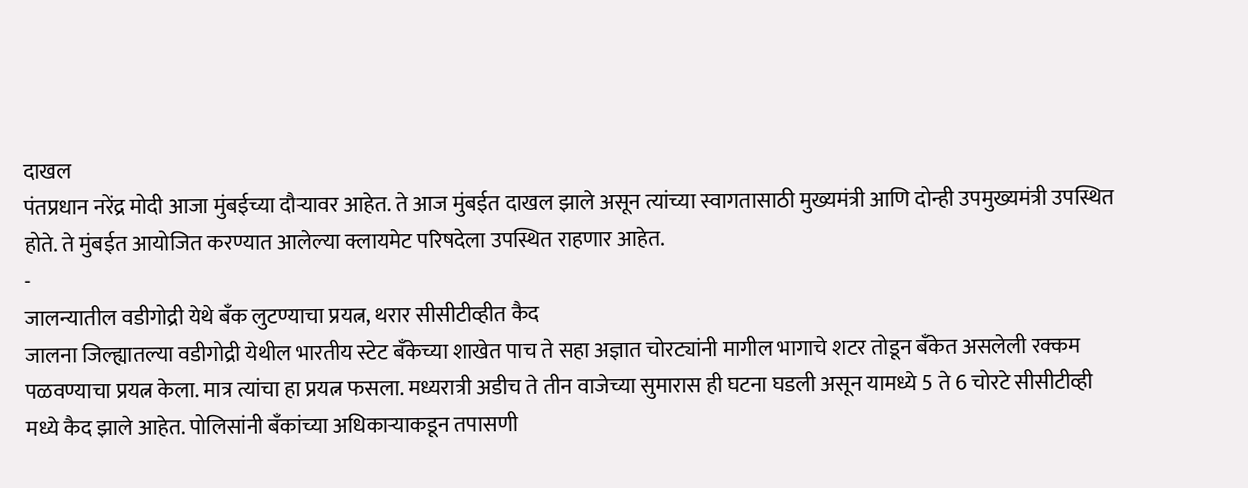दाखल
पंतप्रधान नरेंद्र मोदी आजा मुंबईच्या दौऱ्यावर आहेत. ते आज मुंबईत दाखल झाले असून त्यांच्या स्वागतासाठी मुख्यमंत्री आणि दोन्ही उपमुख्यमंत्री उपस्थित होते. ते मुंबईत आयोजित करण्यात आलेल्या क्लायमेट परिषदेला उपस्थित राहणार आहेत.
-
जालन्यातील वडीगोद्री येथे बँक लुटण्याचा प्रयत्न, थरार सीसीटीव्हीत कैद
जालना जिल्ह्यातल्या वडीगोद्री येथील भारतीय स्टेट बँकेच्या शाखेत पाच ते सहा अज्ञात चोरट्यांनी मागील भागाचे शटर तोडून बँकेत असलेली रक्कम पळवण्याचा प्रयत्न केला. मात्र त्यांचा हा प्रयत्न फसला. मध्यरात्री अडीच ते तीन वाजेच्या सुमारास ही घटना घडली असून यामध्ये 5 ते 6 चोरटे सीसीटीव्ही मध्ये कैद झाले आहेत. पोलिसांनी बँकांच्या अधिकाऱ्याकडून तपासणी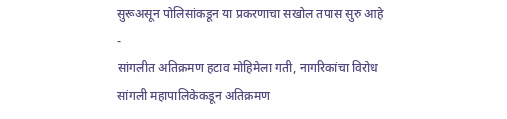सुरूअसून पोलिसांकडून या प्रकरणाचा सखोल तपास सुरु आहे
-
सांगलीत अतिक्रमण हटाव मोहिमेला गती, नागरिकांचा विरोध
सांगली महापालिकेकडून अतिक्रमण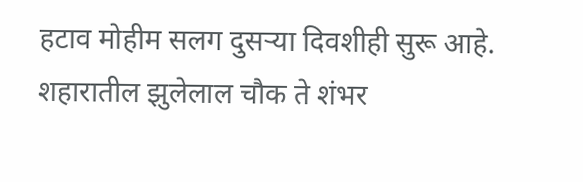हटाव मोहीम सलग दुसऱ्या दिवशीही सुरू आहे. शहारातील झुलेलाल चौक ते शंभर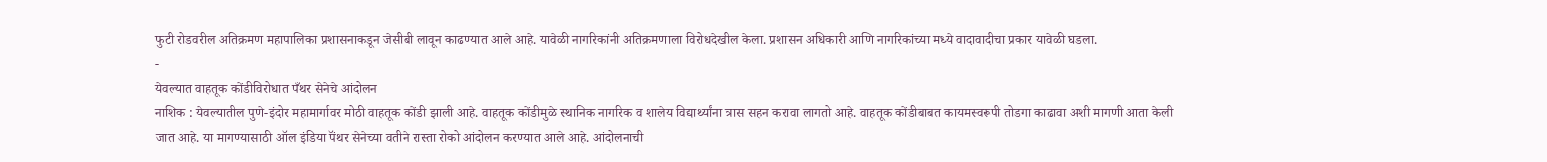फुटी रोडवरील अतिक्रमण महापालिका प्रशासनाकडून जेसीबी लावून काढण्यात आले आहे. यावेळी नागरिकांनी अतिक्रमणाला विरोधदेखील केला. प्रशासन अधिकारी आणि नागरिकांच्या मध्ये वादावादीचा प्रकार यावेळी घडला.
-
येवल्यात वाहतूक कोंडीविरोधात पँथर सेनेचे आंदोलन
नाशिक : येवल्यातील पुणे-इंदोर महामार्गावर मोठी वाहतूक कोंडी झाली आहे. वाहतूक कोंडीमुळे स्थानिक नागरिक व शालेय विद्यार्थ्यांना त्रास सहन करावा लागतो आहे. वाहतूक कोंडीबाबत कायमस्वरूपी तोडगा काढावा अशी मागणी आता केली जात आहे. या मागण्यासाठी ऑल इंडिया पॅंथर सेनेच्या वतीने रास्ता रोको आंदोलन करण्यात आले आहे. आंदोलनाची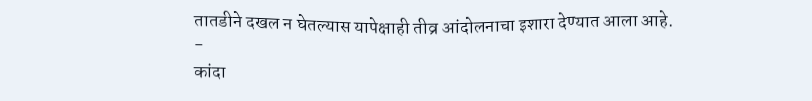तातडीने दखल न घेतल्यास यापेक्षाही तीव्र आंदोलनाचा इशारा देण्यात आला आहे.
-
कांदा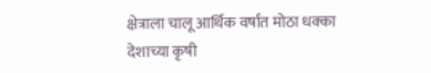क्षेत्राला चालू आर्थिक वर्षात मोठा धक्का
देशाच्या कृषी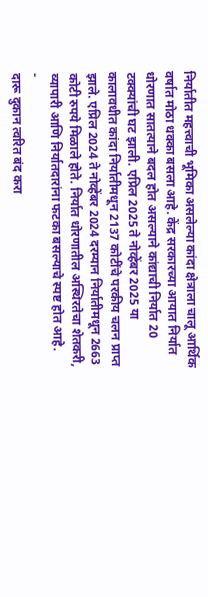निर्यातीत महत्त्वाची भूमिका असलेल्या कांदा क्षेत्राला चालू आर्थिक वर्षात मोठा धक्का बसला आहे. केंद्र सरकारच्या आयात निर्यात धोरणात सातत्याने बदल होत असल्याने कांद्याची निर्यात 20 टक्क्यांची घट झाली. एप्रिल 2025 ते नोव्हेंबर 2025 या कालावधीत कांदा निर्यातीमधून 2137 कोटींचे परकीय चलन प्राप्त झाले. एप्रिल 2024 ते नोव्हेंबर 2024 दरम्यान निर्यातीमधून 2663 कोटी रुपये मिळाले होते. निर्यात धोरणातील अस्थिरतेचा शेतकरी, व्यापारी आणि निर्यातदारांना फटका बसल्याचे स्पष्ट होत आहे.
-
दारू दुकान त्वरित बंद करा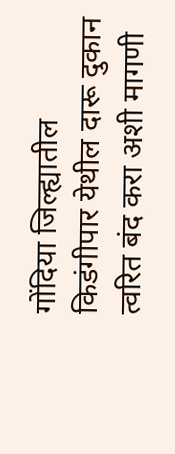गोंदिया जिल्ह्यातील किडंगीपार येथील दारू दुकान त्वरित बंद करा अशी मागणी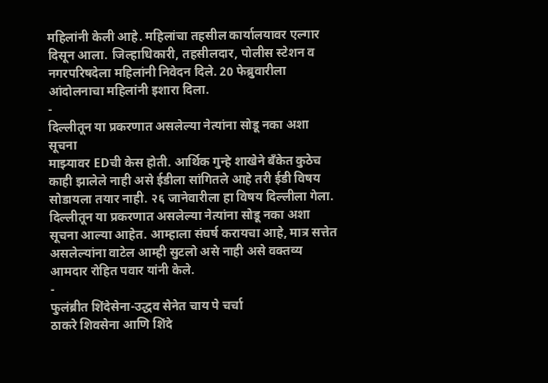महिलांनी केली आहे. महिलांचा तहसील कार्यालयावर एल्गार दिसून आला. जिल्हाधिकारी, तहसीलदार, पोलीस स्टेशन व नगरपरिषदेला महिलांनी निवेदन दिले. 20 फेब्रुवारीला आंदोलनाचा महिलांनी इशारा दिला.
-
दिल्लीतून या प्रकरणात असलेल्या नेत्यांना सोडू नका अशा सूचना
माझ्यावर EDची केस होती. आर्थिक गुन्हे शाखेने बँकेत कुठेच काही झालेले नाही असे ईडीला सांगितले आहे तरी ईडी विषय सोडायला तयार नाही. २६ जानेवारीला हा विषय दिल्लीला गेला. दिल्लीतून या प्रकरणात असलेल्या नेत्यांना सोडू नका अशा सूचना आल्या आहेत. आम्हाला संघर्ष करायचा आहे, मात्र सत्तेत असलेल्यांना वाटेल आम्ही सुटलो असे नाही असे वक्तव्य आमदार रोहित पवार यांनी केले.
-
फुलंब्रीत शिंदेसेना-उद्धव सेनेत चाय पे चर्चा
ठाकरे शिवसेना आणि शिंदे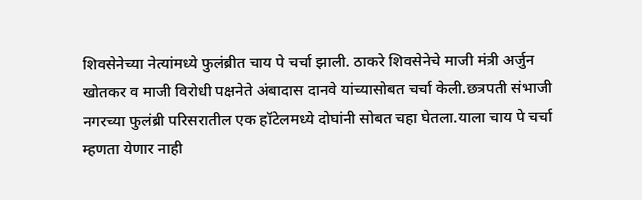शिवसेनेच्या नेत्यांमध्ये फुलंब्रीत चाय पे चर्चा झाली. ठाकरे शिवसेनेचे माजी मंत्री अर्जुन खोतकर व माजी विरोधी पक्षनेते अंबादास दानवे यांच्यासोबत चर्चा केली.छत्रपती संभाजी नगरच्या फुलंब्री परिसरातील एक हॉटेलमध्ये दोघांनी सोबत चहा घेतला.याला चाय पे चर्चा म्हणता येणार नाही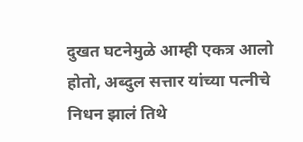दुखत घटनेमुळे आम्ही एकत्र आलो होतो, अब्दुल सत्तार यांच्या पत्नीचे निधन झालं तिथे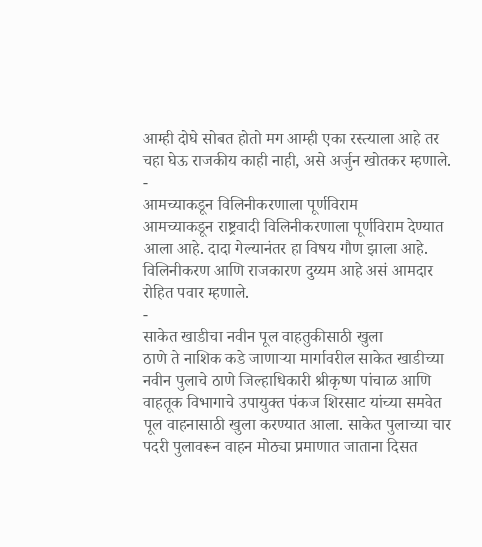आम्ही दोघे सोबत होतो मग आम्ही एका रस्त्याला आहे तर चहा घेऊ राजकीय काही नाही, असे अर्जुन खोतकर म्हणाले.
-
आमच्याकडून विलिनीकरणाला पूर्णविराम
आमच्याकडून राष्ट्रवादी विलिनीकरणाला पूर्णविराम देण्यात आला आहे. दादा गेल्यानंतर हा विषय गौण झाला आहे. विलिनीकरण आणि राजकारण दुय्यम आहे असं आमदार रोहित पवार म्हणाले.
-
साकेत खाडीचा नवीन पूल वाहतुकीसाठी खुला
ठाणे ते नाशिक कडे जाणाऱ्या मार्गावरील साकेत खाडीच्या नवीन पुलाचे ठाणे जिल्हाधिकारी श्रीकृष्ण पांचाळ आणि वाहतूक विभागाचे उपायुक्त पंकज शिरसाट यांच्या समवेत पूल वाहनासाठी खुला करण्यात आला. साकेत पुलाच्या चार पदरी पुलावरून वाहन मोठ्या प्रमाणात जाताना दिसत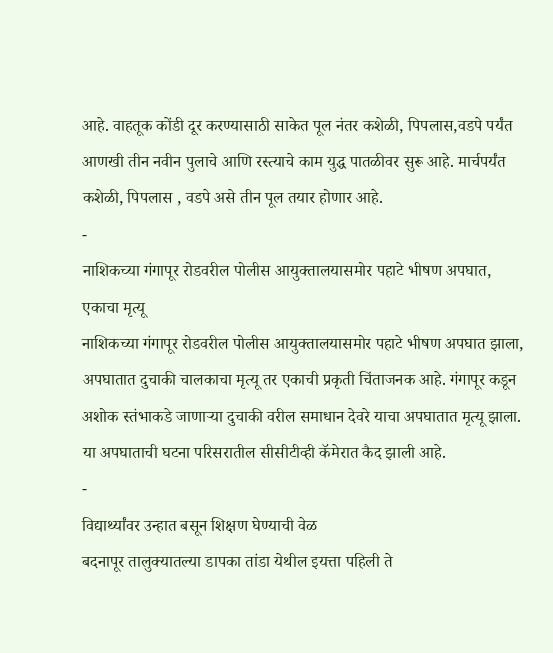आहे. वाहतूक कोंडी दूर करण्यासाठी साकेत पूल नंतर कशेळी, पिपलास,वडपे पर्यंत आणखी तीन नवीन पुलाचे आणि रस्त्याचे काम युद्ध पातळीवर सुरू आहे. मार्चपर्यंत कशेळी, पिपलास , वडपे असे तीन पूल तयार होणार आहे.
-
नाशिकच्या गंगापूर रोडवरील पोलीस आयुक्तालयासमोर पहाटे भीषण अपघात, एकाचा मृत्यू
नाशिकच्या गंगापूर रोडवरील पोलीस आयुक्तालयासमोर पहाटे भीषण अपघात झाला, अपघातात दुचाकी चालकाचा मृत्यू तर एकाची प्रकृती चिंताजनक आहे. गंगापूर कडून अशोक स्तंभाकडे जाणाऱ्या दुचाकी वरील समाधान देवरे याचा अपघातात मृत्यू झाला. या अपघाताची घटना परिसरातील सीसीटीव्ही कॅमेरात कैद झाली आहे.
-
विद्यार्थ्यांवर उन्हात बसून शिक्षण घेण्याची वेळ
बदनापूर तालुक्यातल्या डापका तांडा येथील इयत्ता पहिली ते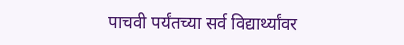पाचवी पर्यंतच्या सर्व विद्यार्थ्यांवर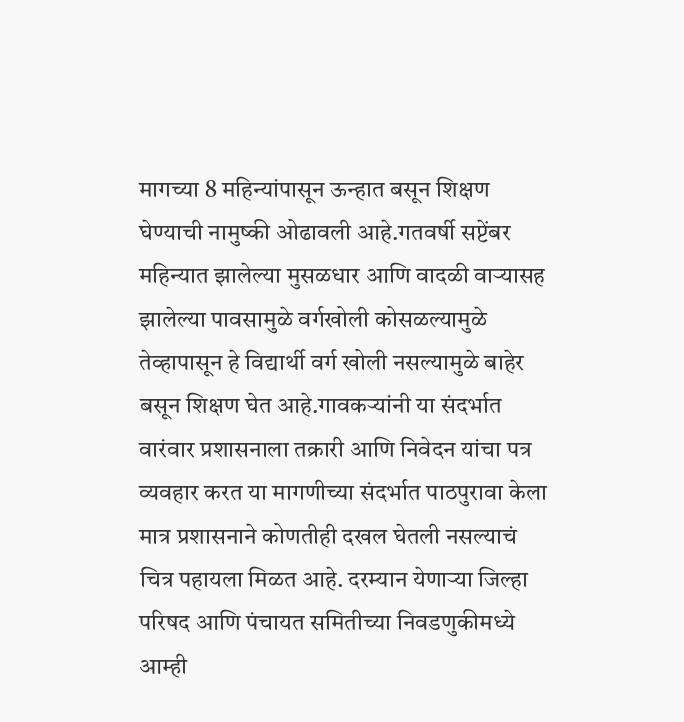मागच्या 8 महिन्यांपासून ऊन्हात बसून शिक्षण घेण्याची नामुष्की ओढावली आहे.गतवर्षी सप्टेंबर महिन्यात झालेल्या मुसळधार आणि वादळी वाऱ्यासह झालेल्या पावसामुळे वर्गखोली कोसळल्यामुळे तेव्हापासून हे विद्यार्थी वर्ग खोली नसल्यामुळे बाहेर बसून शिक्षण घेत आहे.गावकऱ्यांनी या संदर्भात वारंवार प्रशासनाला तक्रारी आणि निवेदन यांचा पत्र व्यवहार करत या मागणीच्या संदर्भात पाठपुरावा केला मात्र प्रशासनाने कोणतीही दखल घेतली नसल्याचं चित्र पहायला मिळत आहे. दरम्यान येणाऱ्या जिल्हा परिषद आणि पंचायत समितीच्या निवडणुकीमध्ये आम्ही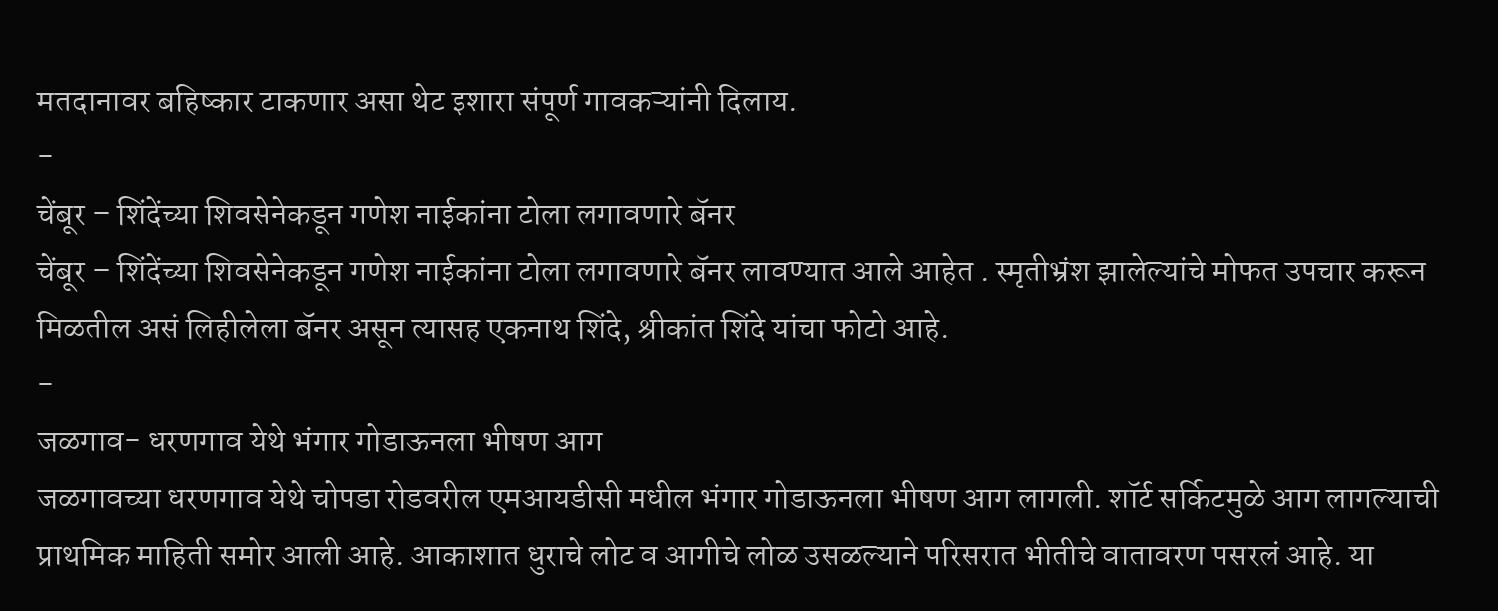मतदानावर बहिष्कार टाकणार असा थेट इशारा संपूर्ण गावकऱ्यांनी दिलाय.
-
चेंबूर – शिंदेंच्या शिवसेनेकडून गणेश नाईकांना टोला लगावणारे बॅनर
चेंबूर – शिंदेंच्या शिवसेनेकडून गणेश नाईकांना टोला लगावणारे बॅनर लावण्यात आले आहेत . स्मृतीभ्रंश झालेल्यांचे मोफत उपचार करून मिळतील असं लिहीलेला बॅनर असून त्यासह एकनाथ शिंदे, श्रीकांत शिंदे यांचा फोटो आहे.
-
जळगाव- धरणगाव येथे भंगार गोडाऊनला भीषण आग
जळगावच्या धरणगाव येथे चोपडा रोडवरील एमआयडीसी मधील भंगार गोडाऊनला भीषण आग लागली. शॉर्ट सर्किटमुळे आग लागल्याची प्राथमिक माहिती समोर आली आहे. आकाशात धुराचे लोट व आगीचे लोळ उसळल्याने परिसरात भीतीचे वातावरण पसरलं आहे. या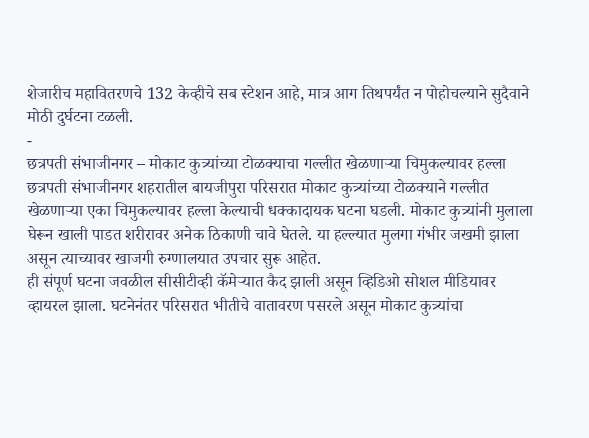शेजारीच महावितरणचे 132 केव्हीचे सब स्टेशन आहे, मात्र आग तिथपर्यंत न पोहोचल्याने सुदैवाने मोठी दुर्घटना टळली.
-
छत्रपती संभाजीनगर – मोकाट कुत्र्यांच्या टोळक्याचा गल्लीत खेळणाऱ्या चिमुकल्यावर हल्ला
छत्रपती संभाजीनगर शहरातील बायजीपुरा परिसरात मोकाट कुत्र्यांच्या टोळक्याने गल्लीत खेळणाऱ्या एका चिमुकल्यावर हल्ला केल्याची धक्कादायक घटना घडली. मोकाट कुत्र्यांनी मुलाला घेरून खाली पाडत शरीरावर अनेक ठिकाणी चावे घेतले. या हल्ल्यात मुलगा गंभीर जखमी झाला असून त्याच्यावर खाजगी रुग्णालयात उपचार सुरू आहेत.
ही संपूर्ण घटना जवळील सीसीटीव्ही कॅमेऱ्यात कैद झाली असून व्हिडिओ सोशल मीडियावर व्हायरल झाला. घटनेनंतर परिसरात भीतीचे वातावरण पसरले असून मोकाट कुत्र्यांचा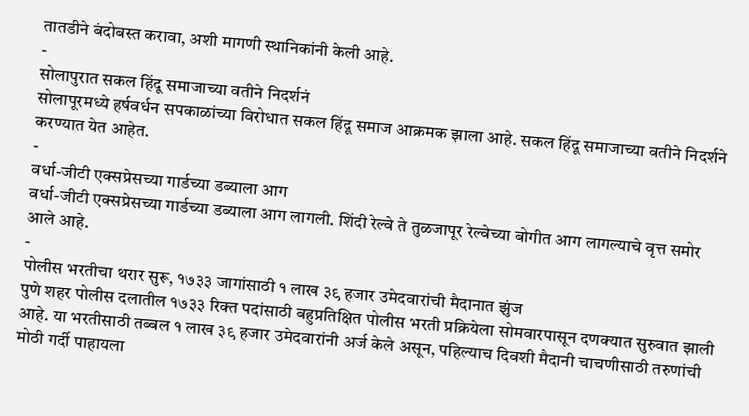तातडीने बंदोबस्त करावा, अशी मागणी स्थानिकांनी केली आहे.
-
सोलापुरात सकल हिंदू समाजाच्या वतीने निदर्शनं
सोलापूरमध्ये हर्षवर्धन सपकाळांच्या विरोधात सकल हिंदू समाज आक्रमक झाला आहे. सकल हिंदू समाजाच्या वतीने निदर्शने करण्यात येत आहेत.
-
वर्धा-जीटी एक्सप्रेसच्या गार्डच्या डब्याला आग
वर्धा-जीटी एक्सप्रेसच्या गार्डच्या डब्याला आग लागली. शिंदी रेल्वे ते तुळजापूर रेल्वेच्या बोगीत आग लागल्याचे वृत्त समोर आले आहे.
-
पोलीस भरतीचा थरार सुरू, १७३३ जागांसाठी १ लाख ३९ हजार उमेदवारांची मैदानात झुंज
पुणे शहर पोलीस दलातील १७३३ रिक्त पदांसाठी बहुप्रतिक्षित पोलीस भरती प्रक्रियेला सोमवारपासून दणक्यात सुरुवात झाली आहे. या भरतीसाठी तब्बल १ लाख ३९ हजार उमेदवारांनी अर्ज केले असून, पहिल्याच दिवशी मैदानी चाचणीसाठी तरुणांची मोठी गर्दी पाहायला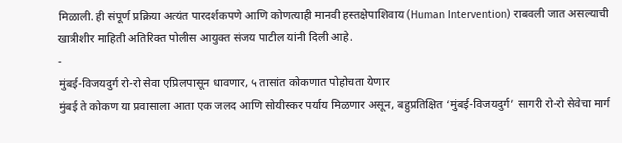मिळाली. ही संपूर्ण प्रक्रिया अत्यंत पारदर्शकपणे आणि कोणत्याही मानवी हस्तक्षेपाशिवाय (Human Intervention) राबवली जात असल्याची खात्रीशीर माहिती अतिरिक्त पोलीस आयुक्त संजय पाटील यांनी दिली आहे.
-
मुंबई-विजयदुर्ग रो-रो सेवा एप्रिलपासून धावणार, ५ तासांत कोकणात पोहोचता येणार
मुंबई ते कोकण या प्रवासाला आता एक जलद आणि सोयीस्कर पर्याय मिळणार असून, बहुप्रतिक्षित ‘मुंबई-विजयदुर्ग’ सागरी रो-रो सेवेचा मार्ग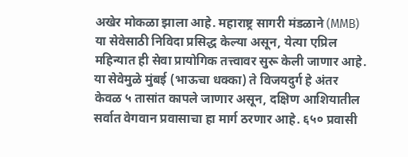अखेर मोकळा झाला आहे. महाराष्ट्र सागरी मंडळाने (MMB) या सेवेसाठी निविदा प्रसिद्ध केल्या असून, येत्या एप्रिल महिन्यात ही सेवा प्रायोगिक तत्त्वावर सुरू केली जाणार आहे. या सेवेमुळे मुंबई (भाऊचा धक्का) ते विजयदुर्ग हे अंतर केवळ ५ तासांत कापले जाणार असून, दक्षिण आशियातील सर्वात वेगवान प्रवासाचा हा मार्ग ठरणार आहे. ६५० प्रवासी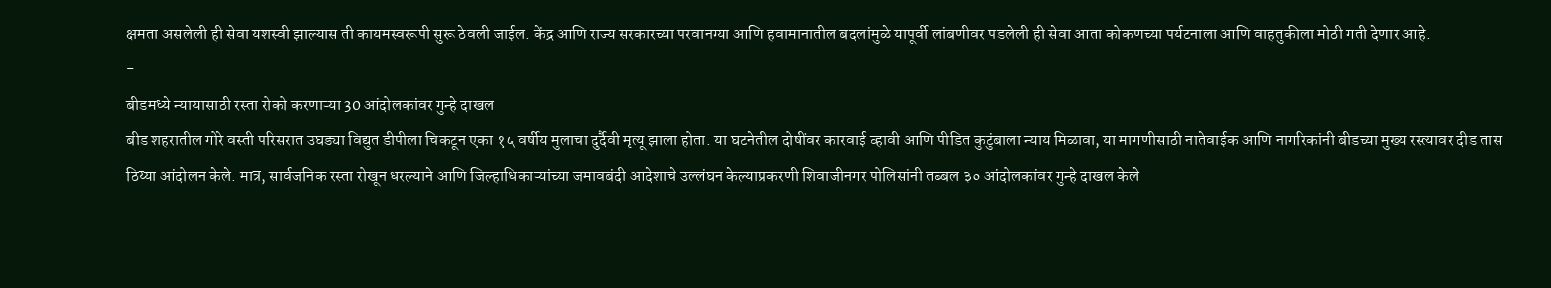क्षमता असलेली ही सेवा यशस्वी झाल्यास ती कायमस्वरूपी सुरू ठेवली जाईल. केंद्र आणि राज्य सरकारच्या परवानग्या आणि हवामानातील बदलांमुळे यापूर्वी लांबणीवर पडलेली ही सेवा आता कोकणच्या पर्यटनाला आणि वाहतुकीला मोठी गती देणार आहे.
-
बीडमध्ये न्यायासाठी रस्ता रोको करणाऱ्या 30 आंदोलकांवर गुन्हे दाखल
बीड शहरातील गोरे वस्ती परिसरात उघड्या विद्युत डीपीला चिकटून एका १५ वर्षीय मुलाचा दुर्दैवी मृत्यू झाला होता. या घटनेतील दोषींवर कारवाई व्हावी आणि पीडित कुटुंबाला न्याय मिळावा, या मागणीसाठी नातेवाईक आणि नागरिकांनी बीडच्या मुख्य रस्त्यावर दीड तास ठिय्या आंदोलन केले. मात्र, सार्वजनिक रस्ता रोखून धरल्याने आणि जिल्हाधिकाऱ्यांच्या जमावबंदी आदेशाचे उल्लंघन केल्याप्रकरणी शिवाजीनगर पोलिसांनी तब्बल ३० आंदोलकांवर गुन्हे दाखल केले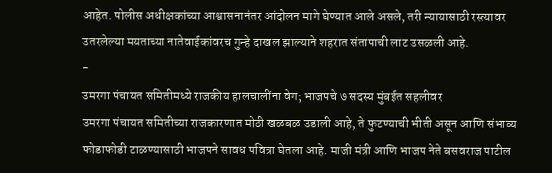आहेत. पोलीस अधीक्षकांच्या आश्वासनानंतर आंदोलन मागे घेण्यात आले असले, तरी न्यायासाठी रस्त्यावर उतरलेल्या मयताच्या नातेवाईकांवरच गुन्हे दाखल झाल्याने शहरात संतापाची लाट उसळली आहे.
-
उमरगा पंचायत समितीमध्ये राजकीय हालचालींना वेग; भाजपचे ७ सदस्य मुंबईत सहलीवर
उमरगा पंचायत समितीच्या राजकारणात मोठी खळबळ उडाली आहे, ते फुटण्याची भीती असून आणि संभाव्य फोडाफोडी टाळण्यासाठी भाजपने सावध पवित्रा घेतला आहे. माजी मंत्री आणि भाजप नेते बसवराज पाटील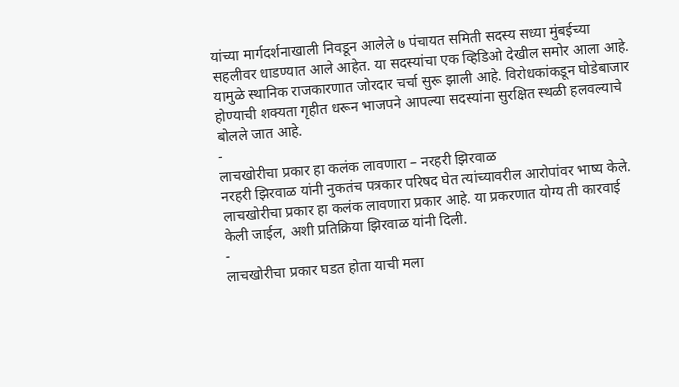यांच्या मार्गदर्शनाखाली निवडून आलेले ७ पंचायत समिती सदस्य सध्या मुंबईच्या सहलीवर धाडण्यात आले आहेत. या सदस्यांचा एक व्हिडिओ देखील समोर आला आहे. यामुळे स्थानिक राजकारणात जोरदार चर्चा सुरू झाली आहे. विरोधकांकडून घोडेबाजार होण्याची शक्यता गृहीत धरून भाजपने आपल्या सदस्यांना सुरक्षित स्थळी हलवल्याचे बोलले जात आहे.
-
लाचखोरीचा प्रकार हा कलंक लावणारा – नरहरी झिरवाळ
नरहरी झिरवाळ यांनी नुकतंच पत्रकार परिषद घेत त्यांच्यावरील आरोपांवर भाष्य केले. लाचखोरीचा प्रकार हा कलंक लावणारा प्रकार आहे. या प्रकरणात योग्य ती कारवाई केली जाईल, अशी प्रतिक्रिया झिरवाळ यांनी दिली.
-
लाचखोरीचा प्रकार घडत होता याची मला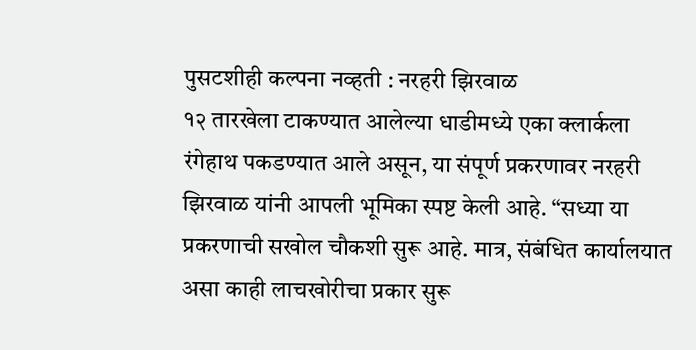पुसटशीही कल्पना नव्हती : नरहरी झिरवाळ
१२ तारखेला टाकण्यात आलेल्या धाडीमध्ये एका क्लार्कला रंगेहाथ पकडण्यात आले असून, या संपूर्ण प्रकरणावर नरहरी झिरवाळ यांनी आपली भूमिका स्पष्ट केली आहे. “सध्या या प्रकरणाची सखोल चौकशी सुरू आहे. मात्र, संबंधित कार्यालयात असा काही लाचखोरीचा प्रकार सुरू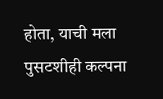होता, याची मला पुसटशीही कल्पना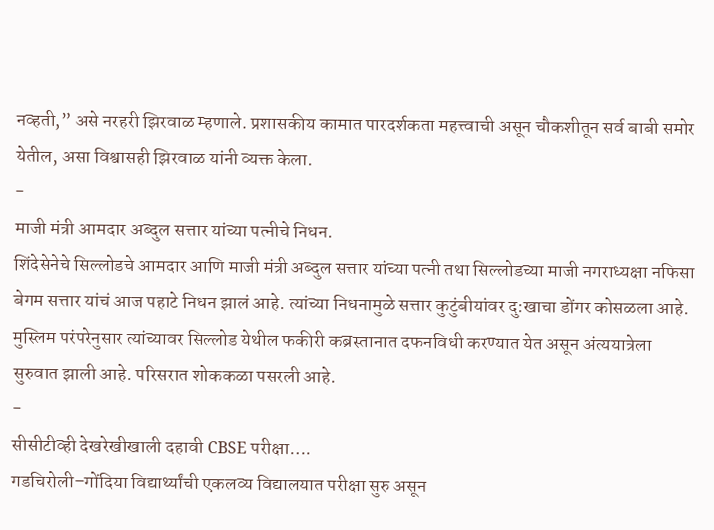नव्हती,” असे नरहरी झिरवाळ म्हणाले. प्रशासकीय कामात पारदर्शकता महत्त्वाची असून चौकशीतून सर्व बाबी समोर येतील, असा विश्वासही झिरवाळ यांनी व्यक्त केला.
-
माजी मंत्री आमदार अब्दुल सत्तार यांच्या पत्नीचे निधन.
शिंदेसेनेचे सिल्लोडचे आमदार आणि माजी मंत्री अब्दुल सत्तार यांच्या पत्नी तथा सिल्लोडच्या माजी नगराध्यक्षा नफिसा बेगम सत्तार यांचं आज पहाटे निधन झालं आहे. त्यांच्या निधनामुळे सत्तार कुटुंबीयांवर दु:खाचा डोंगर कोसळला आहे. मुस्लिम परंपरेनुसार त्यांच्यावर सिल्लोड येथील फकीरी कब्रस्तानात दफनविधी करण्यात येत असून अंत्ययात्रेला सुरुवात झाली आहे. परिसरात शोककळा पसरली आहे.
-
सीसीटीव्ही देखरेखीखाली दहावी CBSE परीक्षा….
गडचिरोली–गोंदिया विद्यार्थ्यांची एकलव्य विद्यालयात परीक्षा सुरु असून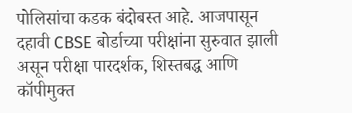पोलिसांचा कडक बंदोबस्त आहे. आजपासून दहावी CBSE बोर्डाच्या परीक्षांना सुरुवात झाली असून परीक्षा पारदर्शक, शिस्तबद्ध आणि कॉपीमुक्त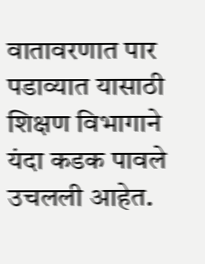वातावरणात पार पडाव्यात यासाठी शिक्षण विभागाने यंदा कडक पावले उचलली आहेत.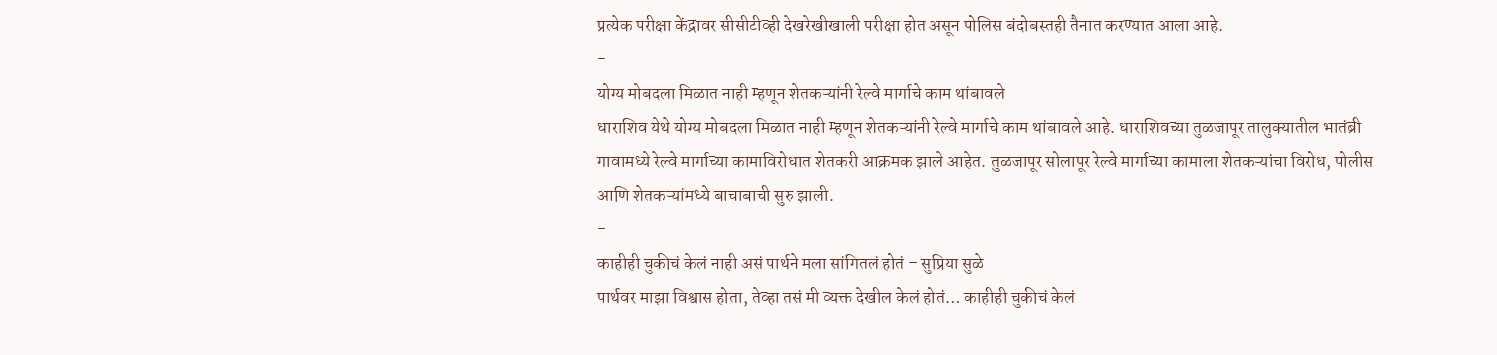प्रत्येक परीक्षा केंद्रावर सीसीटीव्ही देखरेखीखाली परीक्षा होत असून पोलिस बंदोबस्तही तैनात करण्यात आला आहे.
-
योग्य मोबदला मिळात नाही म्हणून शेतकऱ्यांनी रेल्वे मार्गाचे काम थांबावले
धाराशिव येथे योग्य मोबदला मिळात नाही म्हणून शेतकऱ्यांनी रेल्वे मार्गाचे काम थांबावले आहे. धाराशिवच्या तुळजापूर तालुक्यातील भातंब्री गावामध्ये रेल्वे मार्गाच्या कामाविरोधात शेतकरी आक्रमक झाले आहेत. तुळजापूर सोलापूर रेल्वे मार्गाच्या कामाला शेतकऱ्यांचा विरोध, पोलीस आणि शेतकऱ्यांमध्ये बाचाबाची सुरु झाली.
-
काहीही चुकीचं केलं नाही असं पार्थने मला सांगितलं होतं – सुप्रिया सुळे
पार्थवर माझा विश्वास होता, तेव्हा तसं मी व्यक्त देखील केलं होतं… काहीही चुकीचं केलं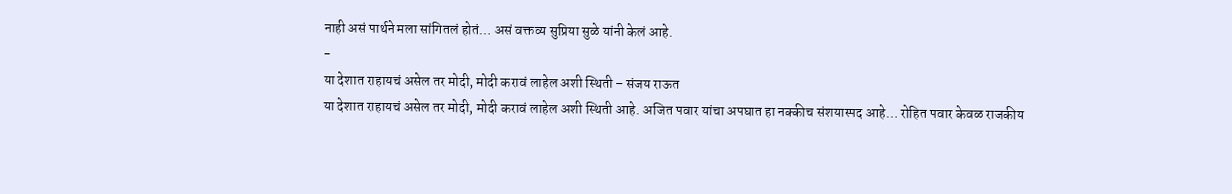नाही असं पार्थने मला सांगितलं होतं… असं वक्तव्य सुप्रिया सुळे यांनी केलं आहे.
-
या देशात राहायचं असेल तर मोदी, मोदी करावं लाहेल अशी स्थिती – संजय राऊत
या देशात राहायचं असेल तर मोदी, मोदी करावं लाहेल अशी स्थिती आहे. अजित पवार यांचा अपघात हा नक्कीच संशयास्पद आहे… रोहित पवार केवळ राजकीय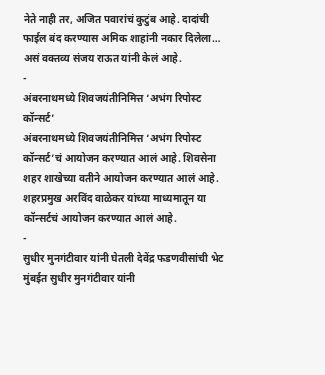नेते नाही तर, अजित पवारांचं कुटुंब आहे. दादांची फाईल बंद करण्यास अमिक शाहांनी नकार दिलेला… असं वक्तव्य संजय राऊत यांनी केलं आहे.
-
अंबरनाथमध्ये शिवजयंतीनिमित्त ‘अभंग रिपोस्ट कॉन्सर्ट’
अंबरनाथमध्ये शिवजयंतीनिमित्त ‘अभंग रिपोस्ट कॉन्सर्ट’चं आयोजन करण्यात आलं आहे. शिवसेना शहर शाखेच्या वतीने आयोजन करण्यात आलं आहे. शहरप्रमुख अरविंद वाळेकर यांच्या माध्यमातून या कॉन्सर्टचं आयोजन करण्यात आलं आहे.
-
सुधीर मुनगंटीवार यांनी घेतली देवेंद्र फडणवीसांची भेट
मुंबईत सुधीर मुनगंटीवार यांनी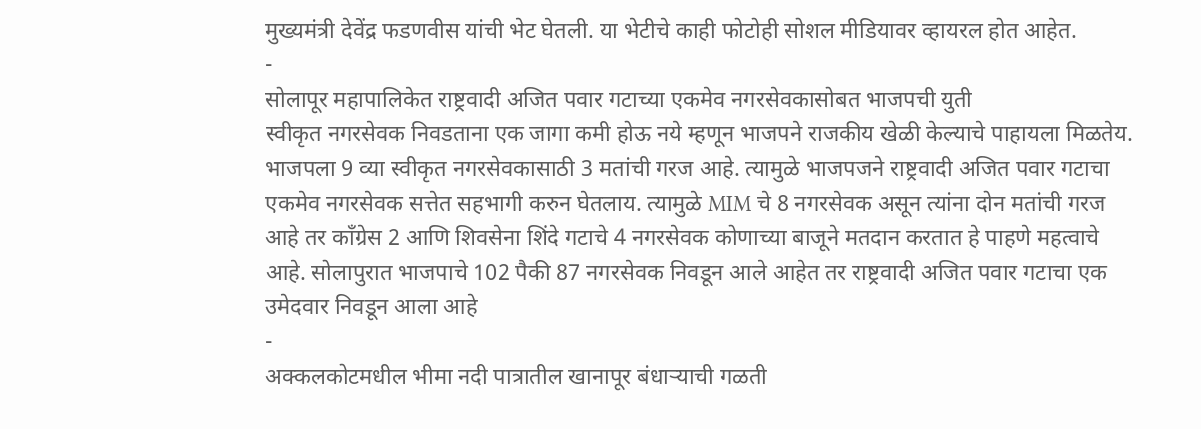मुख्यमंत्री देवेंद्र फडणवीस यांची भेट घेतली. या भेटीचे काही फोटोही सोशल मीडियावर व्हायरल होत आहेत.
-
सोलापूर महापालिकेत राष्ट्रवादी अजित पवार गटाच्या एकमेव नगरसेवकासोबत भाजपची युती
स्वीकृत नगरसेवक निवडताना एक जागा कमी होऊ नये म्हणून भाजपने राजकीय खेळी केल्याचे पाहायला मिळतेय. भाजपला 9 व्या स्वीकृत नगरसेवकासाठी 3 मतांची गरज आहे. त्यामुळे भाजपजने राष्ट्रवादी अजित पवार गटाचा एकमेव नगरसेवक सत्तेत सहभागी करुन घेतलाय. त्यामुळे MIM चे 8 नगरसेवक असून त्यांना दोन मतांची गरज आहे तर काँग्रेस 2 आणि शिवसेना शिंदे गटाचे 4 नगरसेवक कोणाच्या बाजूने मतदान करतात हे पाहणे महत्वाचे आहे. सोलापुरात भाजपाचे 102 पैकी 87 नगरसेवक निवडून आले आहेत तर राष्ट्रवादी अजित पवार गटाचा एक उमेदवार निवडून आला आहे
-
अक्कलकोटमधील भीमा नदी पात्रातील खानापूर बंधाऱ्याची गळती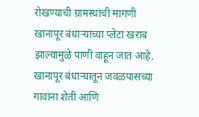रोखण्याची ग्रामस्थांची मागणी
खानापूर बंधाऱ्याच्या प्लेटा खराब झाल्यामुळे पाणी वाहून जात आहे. खानापूर बंधाऱ्यातून जवळपासच्या गावांना शेती आणि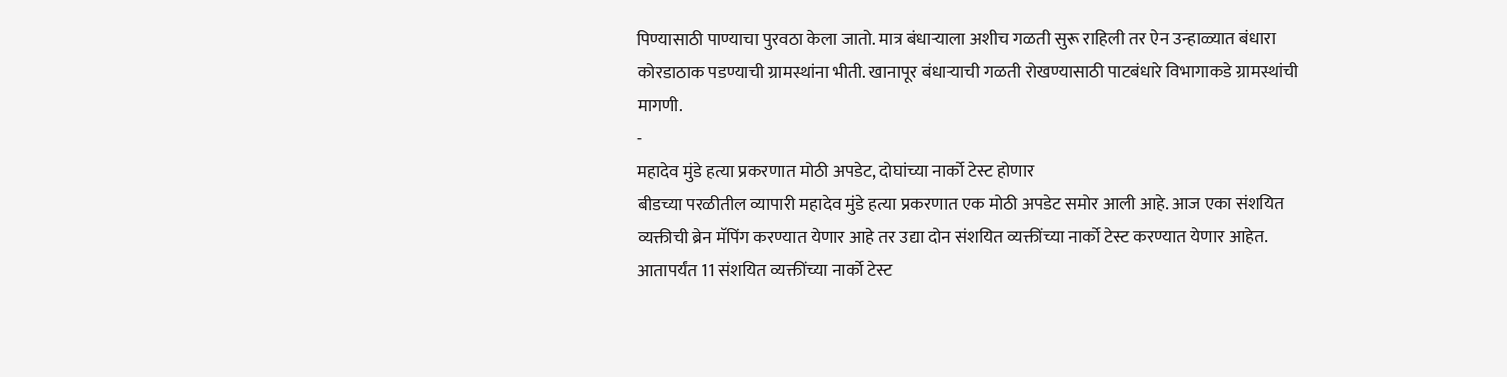पिण्यासाठी पाण्याचा पुरवठा केला जातो. मात्र बंधाऱ्याला अशीच गळती सुरू राहिली तर ऐन उन्हाळ्यात बंधारा कोरडाठाक पडण्याची ग्रामस्थांना भीती. खानापूर बंधाऱ्याची गळती रोखण्यासाठी पाटबंधारे विभागाकडे ग्रामस्थांची मागणी.
-
महादेव मुंडे हत्या प्रकरणात मोठी अपडेट, दोघांच्या नार्को टेस्ट होणार
बीडच्या परळीतील व्यापारी महादेव मुंडे हत्या प्रकरणात एक मोठी अपडेट समोर आली आहे. आज एका संशयित व्यक्तीची ब्रेन मॅपिंग करण्यात येणार आहे तर उद्या दोन संशयित व्यक्तींच्या नार्को टेस्ट करण्यात येणार आहेत. आतापर्यंत 11 संशयित व्यक्तींच्या नार्को टेस्ट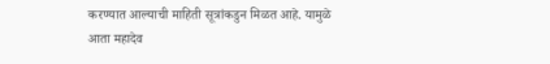करण्यात आल्याची माहिती सूत्रांकडुन मिळत आहे. यामुळे आता महादेव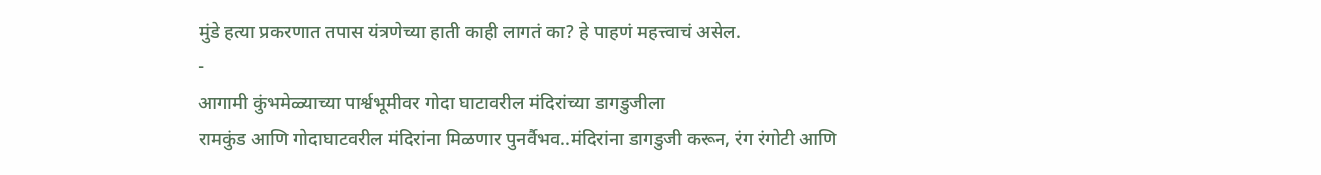मुंडे हत्या प्रकरणात तपास यंत्रणेच्या हाती काही लागतं का? हे पाहणं महत्त्वाचं असेल.
-
आगामी कुंभमेळ्याच्या पार्श्वभूमीवर गोदा घाटावरील मंदिरांच्या डागडुजीला
रामकुंड आणि गोदाघाटवरील मंदिरांना मिळणार पुनर्वैभव..मंदिरांना डागडुजी करून, रंग रंगोटी आणि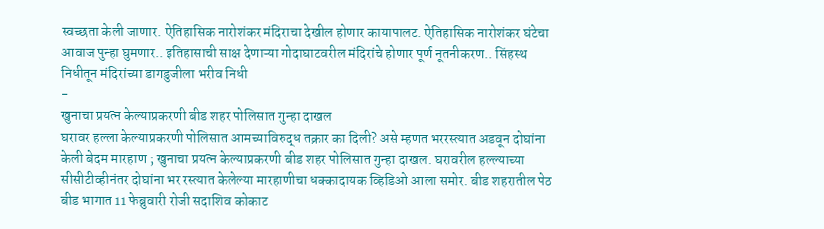स्वच्छता केली जाणार. ऐतिहासिक नारोशंकर मंदिराचा देखील होणार कायापालट. ऐतिहासिक नारोशंकर घंटेचा आवाज पुन्हा घुमणार.. इतिहासाची साक्ष देणाऱ्या गोदाघाटवरील मंदिरांचे होणार पूर्ण नूतनीकरण.. सिंहस्थ निधीतून मंदिरांच्या डागडुजीला भरीव निधी
-
खुनाचा प्रयत्न केल्याप्रकरणी बीड शहर पोलिसात गुन्हा दाखल
घरावर हल्ला केल्याप्रकरणी पोलिसात आमच्याविरुद्ध तक्रार का दिली? असे म्हणत भररस्त्यात अडवून दोघांना केली बेदम मारहाण ; खुनाचा प्रयत्न केल्याप्रकरणी बीड शहर पोलिसात गुन्हा दाखल. घरावरील हल्ल्याच्या सीसीटीव्हीनंतर दोघांना भर रस्त्यात केलेल्या मारहाणीचा धक्कादायक व्हिडिओ आला समोर. बीड शहरातील पेठ बीड भागात 11 फेब्रुवारी रोजी सदाशिव कोकाट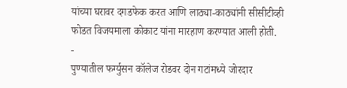यांच्या घरावर दगडफेक करत आणि लाठ्या-काठ्यांनी सीसीटीव्ही फोडत विजयमाला कोकाट यांना मारहाण करण्यात आली होती.
-
पुण्यातील फर्ग्युसन कॉलेज रोडवर दोन गटांमध्ये जोरदार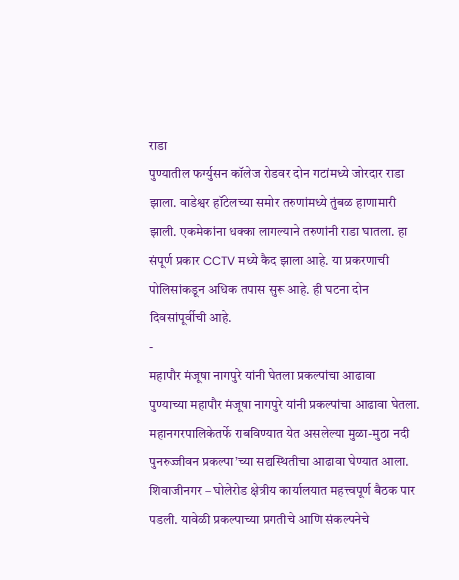राडा
पुण्यातील फर्ग्युसन कॉलेज रोडवर दोन गटांमध्ये जोरदार राडा झाला. वाडेश्वर हॉटेलच्या समोर तरुणांमध्ये तुंबळ हाणामारी झाली. एकमेकांना धक्का लागल्याने तरुणांनी राडा घातला. हा संपूर्ण प्रकार CCTV मध्ये कैद झाला आहे. या प्रकरणाची पोलिसांकडून अधिक तपास सुरू आहे. ही घटना दोन दिवसांपूर्वीची आहे.
-
महापौर मंजूषा नागपुरे यांनी घेतला प्रकल्पांचा आढावा
पुण्याच्या महापौर मंजूषा नागपुरे यांनी प्रकल्पांचा आढावा घेतला. महानगरपालिकेतर्फे राबविण्यात येत असलेल्या मुळा-मुठा नदी पुनरुज्जीवन प्रकल्पा’च्या सद्यस्थितीचा आढावा घेण्यात आला. शिवाजीनगर – घोलेरोड क्षेत्रीय कार्यालयात महत्त्वपूर्ण बैठक पार पडली. यावेळी प्रकल्पाच्या प्रगतीचे आणि संकल्पनेचे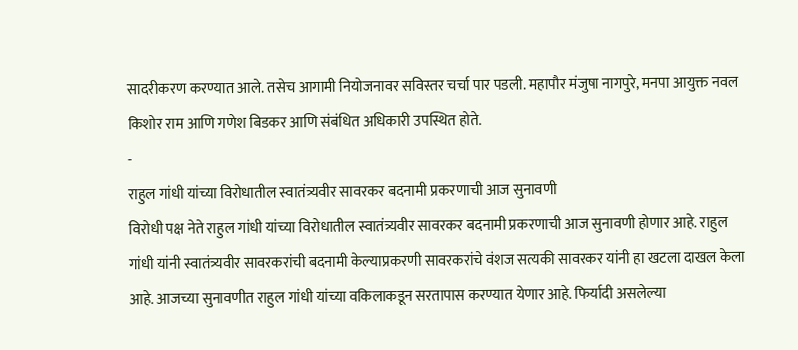सादरीकरण करण्यात आले. तसेच आगामी नियोजनावर सविस्तर चर्चा पार पडली. महापौर मंजुषा नागपुरे, मनपा आयुक्त नवल किशोर राम आणि गणेश बिडकर आणि संबंधित अधिकारी उपस्थित होते.
-
राहुल गांधी यांच्या विरोधातील स्वातंत्र्यवीर सावरकर बदनामी प्रकरणाची आज सुनावणी
विरोधी पक्ष नेते राहुल गांधी यांच्या विरोधातील स्वातंत्र्यवीर सावरकर बदनामी प्रकरणाची आज सुनावणी होणार आहे. राहुल गांधी यांनी स्वातंत्र्यवीर सावरकरांची बदनामी केल्याप्रकरणी सावरकरांचे वंशज सत्यकी सावरकर यांनी हा खटला दाखल केला आहे. आजच्या सुनावणीत राहुल गांधी यांच्या वकिलाकडून सरतापास करण्यात येणार आहे. फिर्यादी असलेल्या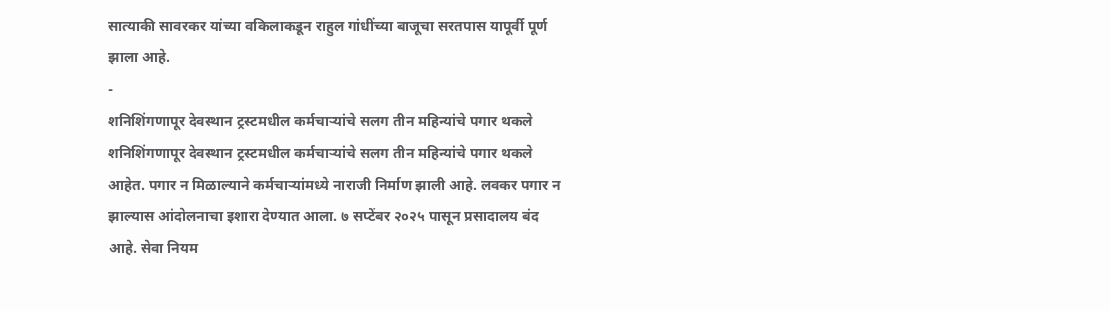सात्याकी सावरकर यांच्या वकिलाकडून राहुल गांधींच्या बाजूचा सरतपास यापूर्वी पूर्ण झाला आहे.
-
शनिशिंगणापूर देवस्थान ट्रस्टमधील कर्मचाऱ्यांचे सलग तीन महिन्यांचे पगार थकले
शनिशिंगणापूर देवस्थान ट्रस्टमधील कर्मचाऱ्यांचे सलग तीन महिन्यांचे पगार थकले आहेत. पगार न मिळाल्याने कर्मचाऱ्यांमध्ये नाराजी निर्माण झाली आहे. लवकर पगार न झाल्यास आंदोलनाचा इशारा देण्यात आला. ७ सप्टेंबर २०२५ पासून प्रसादालय बंद आहे. सेवा नियम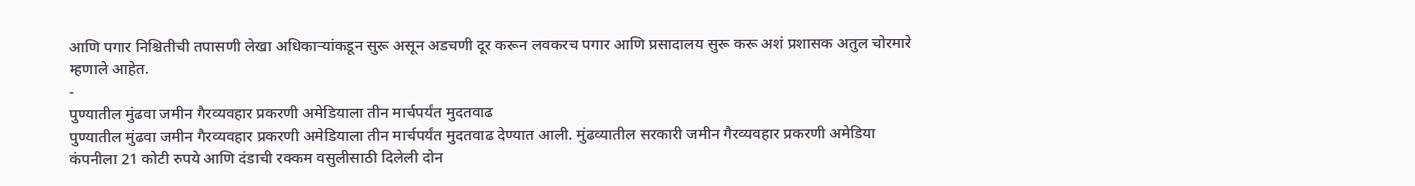आणि पगार निश्चितीची तपासणी लेखा अधिकाऱ्यांकडून सुरू असून अडचणी दूर करून लवकरच पगार आणि प्रसादालय सुरू करू अशं प्रशासक अतुल चोरमारे म्हणाले आहेत.
-
पुण्यातील मुंढवा जमीन गैरव्यवहार प्रकरणी अमेडियाला तीन मार्चपर्यंत मुदतवाढ
पुण्यातील मुंढवा जमीन गैरव्यवहार प्रकरणी अमेडियाला तीन मार्चपर्यंत मुदतवाढ देण्यात आली. मुंढव्यातील सरकारी जमीन गैरव्यवहार प्रकरणी अमेडिया कंपनीला 21 कोटी रुपये आणि दंडाची रक्कम वसुलीसाठी दिलेली दोन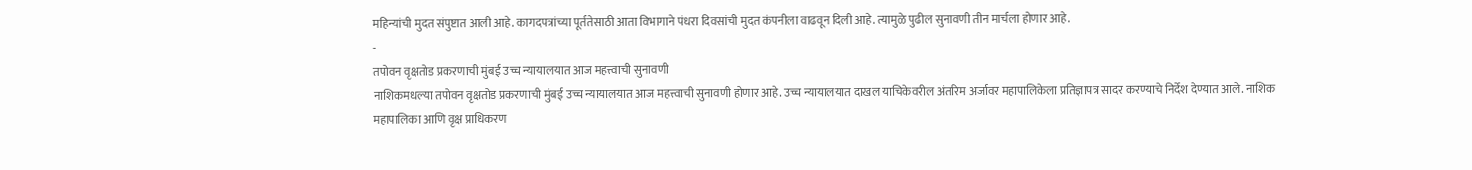महिन्यांची मुदत संपुष्टात आली आहे. कागदपत्रांच्या पूर्ततेसाठी आता विभागाने पंधरा दिवसांची मुदत कंपनीला वाढवून दिली आहे. त्यामुळे पुढील सुनावणी तीन मार्चला होणार आहे.
-
तपोवन वृक्षतोड प्रकरणाची मुंबई उच्च न्यायालयात आज महत्त्वाची सुनावणी
नाशिकमधल्या तपोवन वृक्षतोड प्रकरणाची मुंबई उच्च न्यायालयात आज महत्त्वाची सुनावणी होणार आहे. उच्च न्यायालयात दाखल याचिकेवरील अंतरिम अर्जावर महापालिकेला प्रतिज्ञापत्र सादर करण्याचे निर्देश देण्यात आले. नाशिक महापालिका आणि वृक्ष प्राधिकरण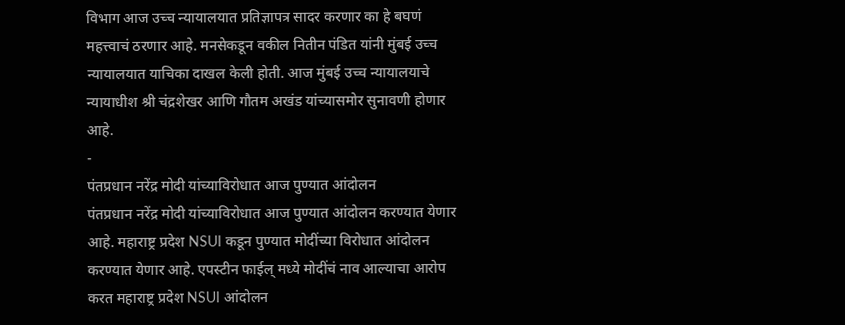विभाग आज उच्च न्यायालयात प्रतिज्ञापत्र सादर करणार का हे बघणं महत्त्वाचं ठरणार आहे. मनसेकडून वकील नितीन पंडित यांनी मुंबई उच्च न्यायालयात याचिका दाखल केली होती. आज मुंबई उच्च न्यायालयाचे न्यायाधीश श्री चंद्रशेखर आणि गौतम अखंड यांच्यासमोर सुनावणी होणार आहे.
-
पंतप्रधान नरेंद्र मोदी यांच्याविरोधात आज पुण्यात आंदोलन
पंतप्रधान नरेंद्र मोदी यांच्याविरोधात आज पुण्यात आंदोलन करण्यात येणार आहे. महाराष्ट्र प्रदेश NSUI कडून पुण्यात मोदींच्या विरोधात आंदोलन करण्यात येणार आहे. एपस्टीन फाईल् मध्ये मोदींचं नाव आल्याचा आरोप करत महाराष्ट्र प्रदेश NSUI आंदोलन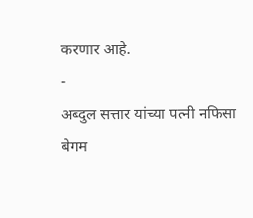करणार आहे.
-
अब्दुल सत्तार यांच्या पत्नी नफिसा बेगम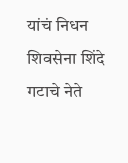यांचं निधन
शिवसेना शिंदे गटाचे नेते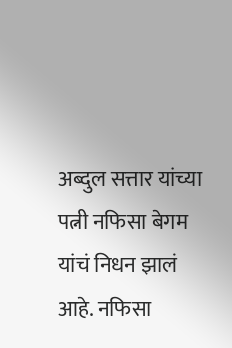अब्दुल सत्तार यांच्या पत्नी नफिसा बेगम यांचं निधन झालं आहे. नफिसा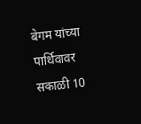बेगम यांच्या पार्थिवावर सकाळी 10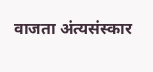वाजता अंत्यसंस्कार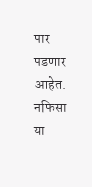पार पडणार आहेत. नफिसा या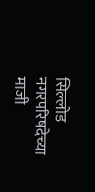सिल्लोड नगरपरिषदेच्या माजी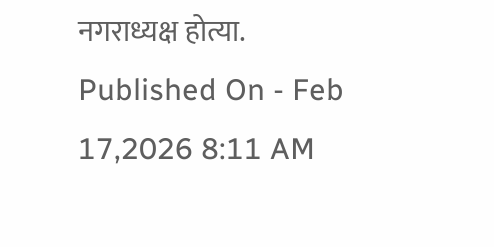नगराध्यक्ष होत्या.
Published On - Feb 17,2026 8:11 AM